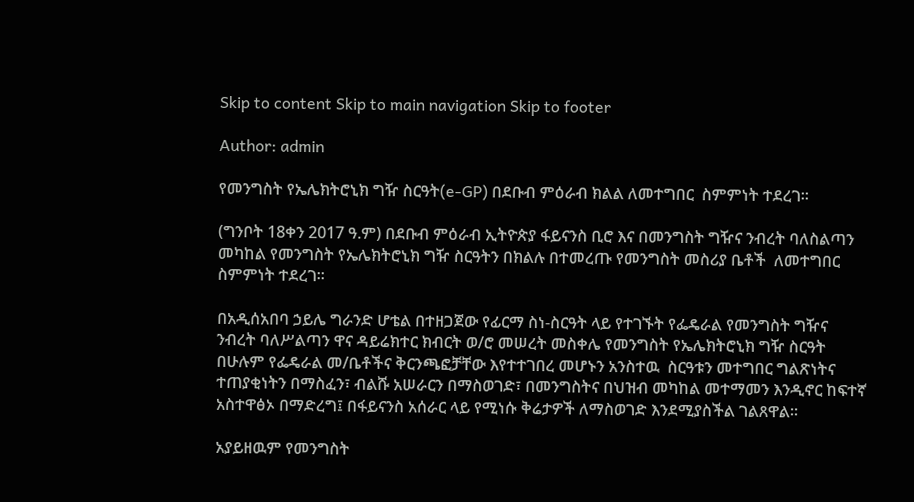Skip to content Skip to main navigation Skip to footer

Author: admin

የመንግስት የኤሌክትሮኒክ ግዥ ስርዓት(e-GP) በደቡብ ምዕራብ ክልል ለመተግበር  ስምምነት ተደረገ።

(ግንቦት 18ቀን 2017 ዓ.ም) በደቡብ ምዕራብ ኢትዮጵያ ፋይናንስ ቢሮ እና በመንግስት ግዥና ንብረት ባለስልጣን መካከል የመንግስት የኤሌክትሮኒክ ግዥ ስርዓትን በክልሉ በተመረጡ የመንግስት መስሪያ ቤቶች  ለመተግበር  ስምምነት ተደረገ፡፡

በአዲሰአበባ ኃይሌ ግራንድ ሆቴል በተዘጋጀው የፊርማ ስነ-ስርዓት ላይ የተገኙት የፌዴራል የመንግስት ግዥና ንብረት ባለሥልጣን ዋና ዳይሬክተር ክብርት ወ/ሮ መሠረት መስቀሌ የመንግስት የኤሌክትሮኒክ ግዥ ስርዓት በሁሉም የፌዴራል መ/ቤቶችና ቅርንጫፎቻቸው እየተተገበረ መሆኑን አንስተዉ  ስርዓቱን መተግበር ግልጽነትና ተጠያቂነትን በማስፈን፣ ብልሹ አሠራርን በማስወገድ፣ በመንግስትና በህዝብ መካከል መተማመን እንዲኖር ከፍተኛ አስተዋፅኦ በማድረግ፤ በፋይናንስ አሰራር ላይ የሚነሱ ቅሬታዎች ለማስወገድ እንደሚያስችል ገልጸዋል።

አያይዘዉም የመንግስት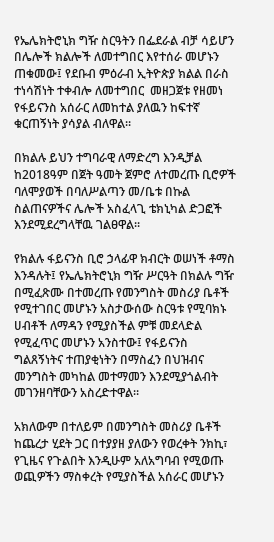የኤሌክትሮኒክ ግዥ ስርዓትን በፌደራል ብቻ ሳይሆን በሌሎች ክልሎች ለመተግበር እየተሰራ መሆኑን ጠቁመው፤ የደቡብ ምዕራብ ኢትዮጵያ ክልል በራስ ተነሳሽነት ተቀብሎ ለመተግበር  መዘጋጀቱ የዘመነ የፋይናንስ አሰራር ለመከተል ያለዉን ከፍተኛ ቁርጠኝነት ያሳያል ብለዋል።

በክልሉ ይህን ተግባራዊ ለማድረግ እንዲቻል ከ2018ዓም በጀት ዓመት ጀምሮ ለተመረጡ ቢሮዎች ባለሞያወች በባለሥልጣን መ/ቤቱ በኩል ስልጠናዎችና ሌሎች አስፈላጊ ቴክኒካል ድጋፎች እንደሚደረግላቸዉ ገልፀዋል፡፡

የክልሉ ፋይናንስ ቢሮ ኃላፊዋ ክብርት ወሠነች ቶማስ እንዳሉት፤ የኤሌክትሮኒክ ግዥ ሥርዓት በክልሉ ግዥ በሚፈጽሙ በተመረጡ የመንግስት መስሪያ ቤቶች የሚተገበር መሆኑን አስታውሰው ስርዓቱ የሚባክኑ ሀብቶች ለማዳን የሚያስችል ምቹ መደላድል የሚፈጥር መሆኑን አንስተው፤ የፋይናንስ ግልጸኝነትና ተጠያቂነትን በማስፈን በህዝብና መንግስት መካከል መተማመን እንደሚያጎልብት መገንዘባቸውን አስረድተዋል።

አክለውም በተለይም በመንግስት መስሪያ ቤቶች ከጨረታ ሂደት ጋር በተያያዘ ያለውን የወረቀት ንክኪ፣ የጊዜና የጉልበት እንዲሁም አለአግባብ የሚወጡ ወጪዎችን ማስቀረት የሚያስችል አሰራር መሆኑን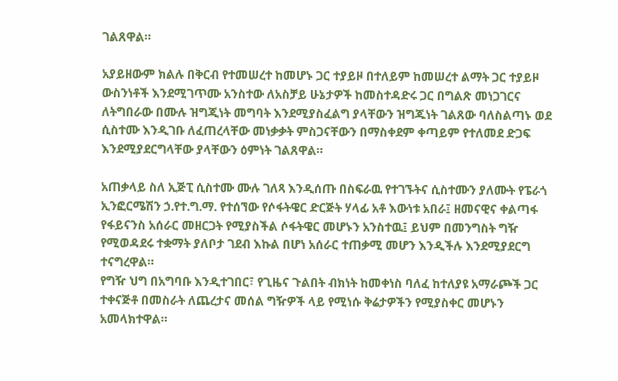ገልጸዋል።

አያይዘውም ክልሉ በቅርብ የተመሠረተ ከመሆኑ ጋር ተያይዞ በተለይም ከመሠረተ ልማት ጋር ተያይዞ ውስንነቶች እንደሚገጥሙ አንስተው ለአስቻይ ሁኔታዎች ከመስተዳድሩ ጋር በግልጽ መነጋገርና ለትግበራው በሙሉ ዝግጂነት መግባት እንደሚያስፈልግ ያላቸውን ዝግጁነት ገልጸው ባለስልጣኑ ወደ ሲስተሙ እንዲገቡ ለፈጠረላቸው መነቃቃት ምስጋናቸውን በማስቀደም ቀጣይም የተለመደ ድጋፍ እንደሚያደርግላቸው ያላቸውን ዕምነት ገልጸዋል።

አጠቃላይ ስለ ኢጅፒ ሲስተሙ ሙሉ ገለጻ እንዲሰጡ በስፍራዉ የተገኙትና ሲስተሙን ያለሙት የፔራጎ ኢንፎርሜሽን ኃ.የተ.ግ.ማ. የተሰኘው የሶፋትዌር ድርጅት ሃላፊ አቶ እውነቱ አበራ፤ ዘመናዊና ቀልጣፋ የፋይናንስ አሰራር መዘርጋት የሚያስችል ሶፋትዌር መሆኑን አንስተዉ፤ ይህም በመንግስት ግዥ የሚወዳደሩ ተቋማት ያለቦታ ገደብ እኩል በሆነ አሰራር ተጠቃሚ መሆን እንዲችሉ እንደሚያደርግ ተናግረዋል።
የግዥ ህግ በአግባቡ እንዲተገበር፣ የጊዜና ጉልበት ብክነት ከመቀነስ ባለፈ ከተለያዩ አማራጮች ጋር ተቀናጅቶ በመስራት ለጨረታና መሰል ግዥዎች ላይ የሚነሱ ቅሬታዎችን የሚያስቀር መሆኑን አመላክተዋል።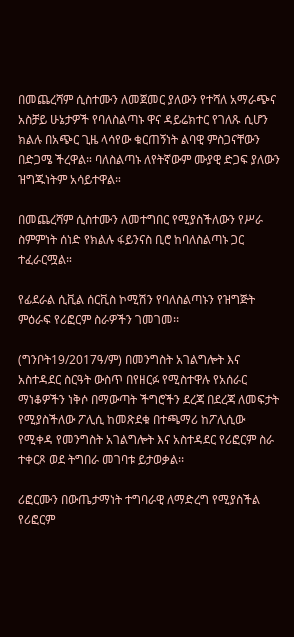በመጨረሻም ሲስተሙን ለመጀመር ያለውን የተሻለ አማራጭና አስቻይ ሁኔታዎች የባለስልጣኑ ዋና ዳይሬክተር የገለጹ ሲሆን ክልሉ በአጭር ጊዜ ላሳየው ቁርጠኝነት ልባዊ ምስጋናቸውን በድጋሜ ችረዋል። ባለስልጣኑ ለየትኛውም ሙያዊ ድጋፍ ያለውን ዝግጁነትም አሳይተዋል።

በመጨረሻም ሲስተሙን ለመተግበር የሚያስችለውን የሥራ ስምምነት ሰነድ የክልሉ ፋይንናስ ቢሮ ከባለስልጣኑ ጋር ተፈራርሟል።

የፊደራል ሲቪል ሰርቪስ ኮሚሽን የባለስልጣኑን የዝግጅት ምዕራፍ የሪፎርም ስራዎችን ገመገመ፡፡

(ግንቦት19/2017ዓ/ም) በመንግስት አገልግሎት እና አስተዳደር ስርዓት ውስጥ በየዘርፉ የሚስተዋሉ የአሰራር ማነቆዎችን ነቅሶ በማውጣት ችግሮችን ደረጃ በደረጃ ለመፍታት የሚያስችለው ፖሊሲ ከመጽደቁ በተጫማሪ ከፖሊሲው የሚቀዳ የመንግስት አገልግሎት እና አስተዳደር የሪፎርም ስራ ተቀርጾ ወደ ትግበራ መገባቱ ይታወቃል፡፡

ሪፎርሙን በውጤታማነት ተግባራዊ ለማድረግ የሚያስችል የሪፎርም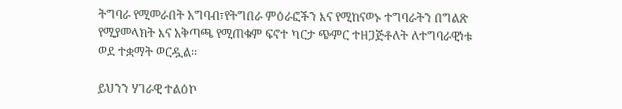ትግባራ የሚመራበት አግባብ፣የትግበራ ምዕራፎችን እና የሚከናወኑ ተግባራትን በግልጽ የሚያመላክት እና አቅጣጫ የሚጠቁም ፍኖተ ካርታ ጭምር ተዘጋጅቶለት ለተግባራዊነቱ ወደ ተቋማት ወርዷል፡፡

ይህንን ሃገራዊ ተልዕኮ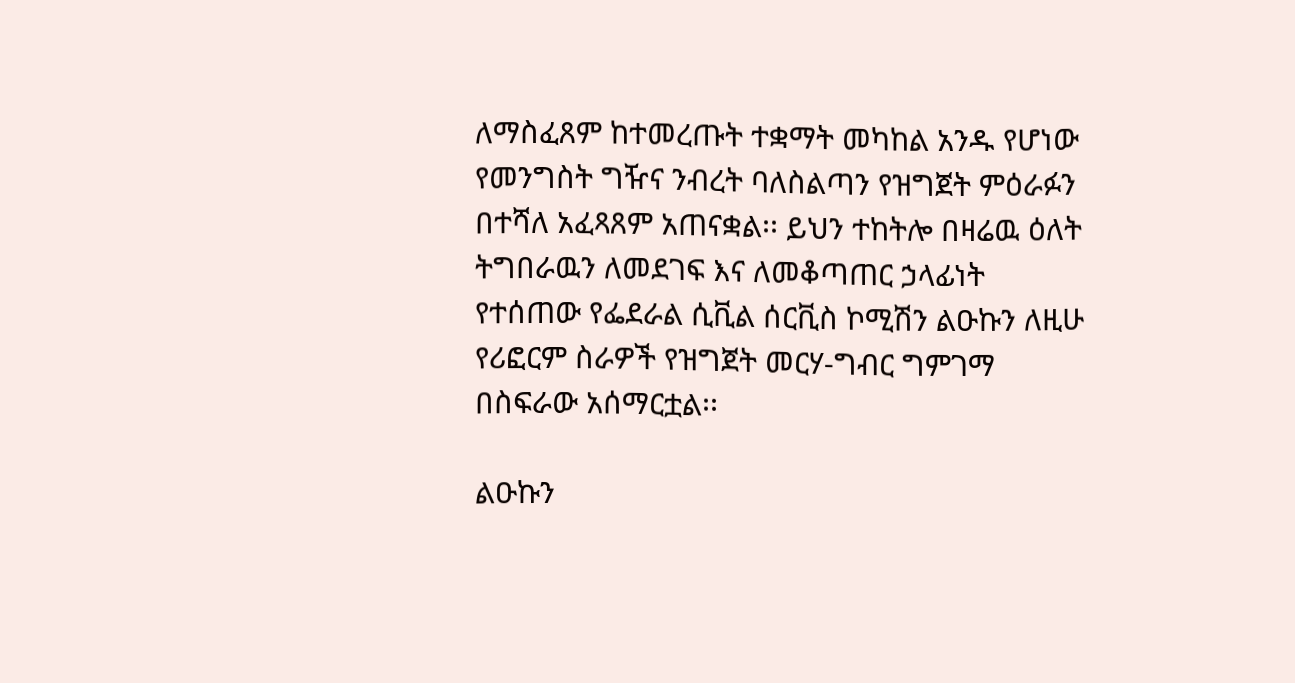ለማስፈጸም ከተመረጡት ተቋማት መካከል አንዱ የሆነው የመንግስት ግዥና ንብረት ባለስልጣን የዝግጀት ምዕራፉን በተሻለ አፈጻጸም አጠናቋል፡፡ ይህን ተከትሎ በዛሬዉ ዕለት ትግበራዉን ለመደገፍ እና ለመቆጣጠር ኃላፊነት የተሰጠው የፌደራል ሲቪል ሰርቪስ ኮሚሽን ልዑኩን ለዚሁ የሪፎርም ስራዎች የዝግጀት መርሃ-ግብር ግምገማ በስፍራው አሰማርቷል፡፡

ልዑኩን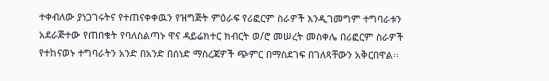ተቀብለው ያነጋገሩትና የተጠናቀቀዉን የዝግጅት ምዕራፍ የሪፎርም ስራዎች እንዲገመግም ተግባራቱን አደራጅተው የጠበቁት የባለስልጣኑ ዋና ዳይሬክተር ክብርት ወ/ሮ መሠረት መስቀሌ በሪፎርም ስራዎች የተከናወኑ ተግባራትን አንድ በአንድ በሰነድ ማስረጃዎች ጭምር በማስደገፍ በገለጻቸውን አቅርበዋል፡፡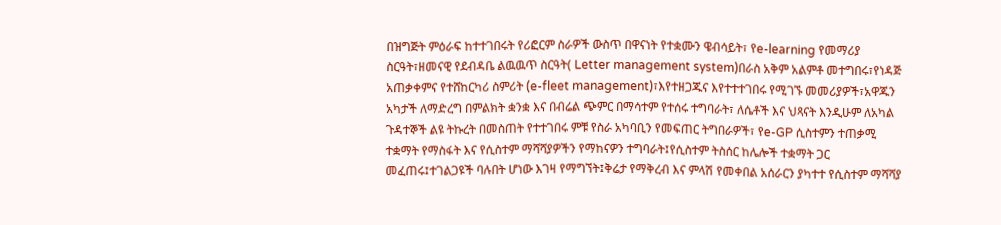በዝግጅት ምዕራፍ ከተተገበሩት የሪፎርም ስራዎች ውስጥ በዋናነት የተቋሙን ዌብሳይት፣ የe-learning የመማሪያ ስርዓት፣ዘመናዊ የደብዳቤ ልዉዉጥ ስርዓት( Letter management system)በራስ አቅም አልምቶ መተግበሩ፣የነዳጅ አጠቃቀምና የተሸከርካሪ ስምሪት (e-fleet management)፣እየተዘጋጁና እየተተተገበሩ የሚገኙ መመሪያዎች፣አዋጁን አካታች ለማድረግ በምልክት ቋንቋ እና በብሬል ጭምር በማሳተም የተሰሩ ተግባራት፣ ለሴቶች እና ህጻናት እንዲሁም ለአካል ጉዳተኞች ልዩ ትኩረት በመስጠት የተተገበሩ ምቹ የስራ አካባቢን የመፍጠር ትግበራዎች፣ የe-GP ሲስተምን ተጠቃሚ ተቋማት የማስፋት እና የሲስተም ማሻሻያዎችን የማከናዎን ተግባራት፤የሲስተም ትስሰር ከሌሎች ተቋማት ጋር መፈጠሩ፤ተገልጋዩች ባሉበት ሆነው እገዛ የማግኘት፤ቅሬታ የማቅረብ እና ምላሽ የመቀበል አሰራርን ያካተተ የሲስተም ማሻሻያ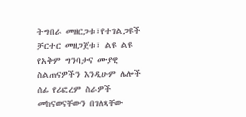ትግበራ መዘርጋቱ፣የተገልጋዩች ቻርተር መዘጋጀቱ፣ ልዩ ልዩ የአቅም ግንባታና ሙያዊ ስልጠናዎችን እንዲሁም ሌሎች ሰፊ የሪፎረም ስራዎች መከናወናቸውን በገለጻቸው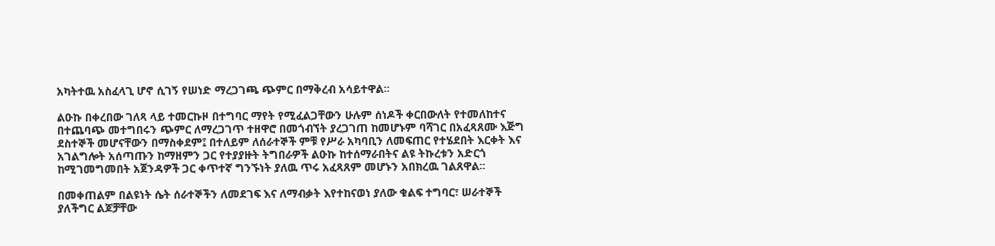አካትተዉ አስፈላጊ ሆኖ ሲገኝ የሠነድ ማረጋገጫ ጭምር በማቅረብ አሳይተዋል፡፡

ልዑኩ በቀረበው ገለጻ ላይ ተመርኩዞ በተግባር ማየት የሚፈልጋቸውን ሁሉም ሰነዶች ቀርበውለት የተመለከተና በተጨባጭ መተግበሩን ጭምር ለማረጋገጥ ተዘዋሮ በመጎብኘት ያረጋገጠ ከመሆኑም ባሻገር በአፈጻጸሙ እጅግ ደስተኞች መሆናቸውን በማስቀደም፤ በተለይም ለሰራተኞች ምቹ የሥራ አካባቢን ለመፍጠር የተሄደበት እርቀት እና አገልግሎት አሰጣጡን ከማዘምን ጋር የተያያዙት ትግበራዎች ልዑኩ ከተሰማራበትና ልዩ ትኩረቱን አድርጎ ከሚገመግመበት አጀንዳዎች ጋር ቀጥተኛ ግንኙነት ያለዉ ጥሩ አፈጻጸም መሆኑን አበክረዉ ገልጸዋል፡፡

በመቀጠልም በልዩነት ሴት ሰራተኞችን ለመደገፍ እና ለማብቃት እየተከናወነ ያለው ቁልፍ ተግባር፣ ሠራተኞች ያለችግር ልጆቻቸው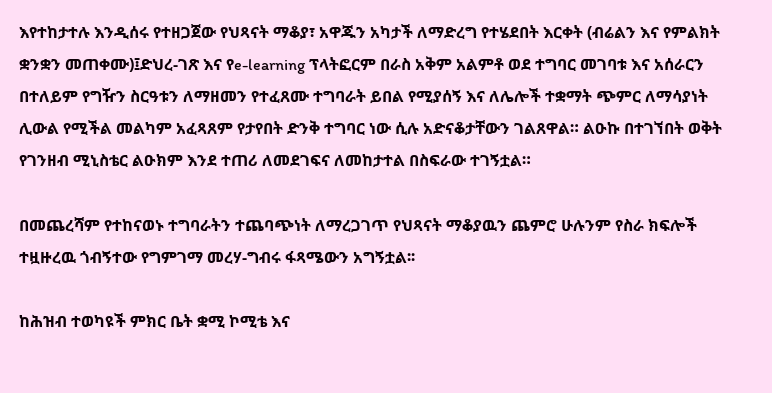እየተከታተሉ እንዲሰሩ የተዘጋጀው የህጻናት ማቆያ፣ አዋጁን አካታች ለማድረግ የተሄደበት እርቀት (ብሬልን እና የምልክት ቋንቋን መጠቀሙ)፤ድህረ-ገጽ እና የe-learning ፕላትፎርም በራስ አቅም አልምቶ ወደ ተግባር መገባቱ እና አሰራርን በተለይም የግዥን ስርዓቱን ለማዘመን የተፈጸሙ ተግባራት ይበል የሚያሰኝ እና ለሌሎች ተቋማት ጭምር ለማሳያነት ሊውል የሚችል መልካም አፈጻጸም የታየበት ድንቅ ተግባር ነው ሲሉ አድናቆታቸውን ገልጸዋል። ልዑኩ በተገኘበት ወቅት የገንዘብ ሚኒስቴር ልዑክም እንደ ተጠሪ ለመደገፍና ለመከታተል በስፍራው ተገኝቷል።

በመጨረሻም የተከናወኑ ተግባራትን ተጨባጭነት ለማረጋገጥ የህጻናት ማቆያዉን ጨምሮ ሁሉንም የስራ ክፍሎች ተዟዙረዉ ጎብኝተው የግምገማ መረሃ-ግብሩ ፋጻሜውን አግኝቷል፡፡

ከሕዝብ ተወካዩች ምክር ቤት ቋሚ ኮሚቴ እና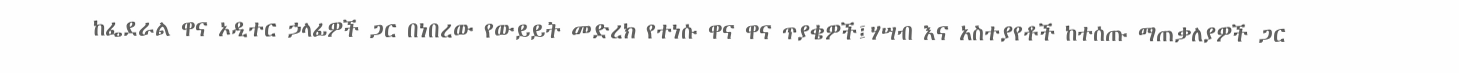ከፌደራል ዋና ኦዲተር ኃላፊዎች ጋር በነበረው የውይይት መድረክ የተነሱ ዋና ዋና ጥያቄዎች፤ሃሣብ እና አስተያየቶች ከተሰጡ ማጠቃለያዎች ጋር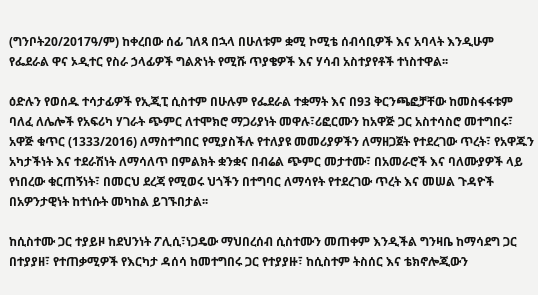(ግንቦት20/2017ዓ/ም) ከቀረበው ሰፊ ገለጻ በኋላ በሁለቱም ቋሚ ኮሚቴ ሰብሳቢዎች እና አባላት እንዲሁም የፌደራል ዋና ኦዲተር የስራ ኃላፊዎች ግልጽነት የሚሹ ጥያቄዎች እና ሃሳብ አስተያየቶች ተነስተዋል፡፡

ዕድሉን የወሰዱ ተሳታፊዎች የኢጂፒ ሲስተም በሁሉም የፌደራል ተቋማት እና በ93 ቅርንጫፎቻቸው ከመስፋፋቱም ባለፈ ለሌሎች የአፍሪካ ሃገራት ጭምር ለተሞክሮ ማጋሪያነት መዋሉ፣ሪፎርሙን ከአዋጅ ጋር አስተሳስሮ መተግበሩ፣ አዋጅ ቁጥር (1333/2016) ለማስተግበር የሚያስችሉ የተለያዩ መመሪያዎችን ለማዘጋጀት የተደረገው ጥረት፣ የአዋጁን አካታችነት እና ተደራሽነት ለማሳለጥ በምልክት ቋንቋና በብሬል ጭምር መታተሙ፣ በአመራሮች እና ባለሙያዎች ላይ የነበረው ቁርጠኝነት፣ በመርህ ደረጃ የሚወሩ ህጎችን በተግባር ለማሳየት የተደረገው ጥረት እና መሠል ጉዳዮች በአዎንታዊነት ከተነሱት መካከል ይገኙበታል፡፡

ከሲስተሙ ጋር ተያይዞ ከደህንነት ፖሊሲ፣ነጋዴው ማህበረሰብ ሲስተሙን መጠቀም እንዲችል ግንዛቤ ከማሳደግ ጋር በተያያዘ፣ የተጠቃሚዎች የእርካታ ዳሰሳ ከመተግበሩ ጋር የተያያዙ፣ ከሲስተም ትስሰር እና ቴክኖሎጂውን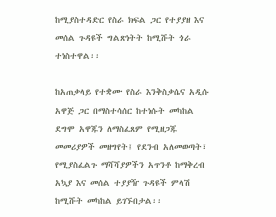ከሚያስተዳድር የስራ ክፍል ጋር የተያያዘ እና መሰል ጉዳዩች ግልጽነትት ከሚሹት ጎራ ተነስተዋል፡፡

ከአጠቃላይ የተቋሙ የስራ እንቅስቃሴና አዲሱ አዋጅ ጋር በማስተሳሰር ከተነሱት መካከል ደግሞ አዋጁን ለማስፈጸም የሚዘጋጁ መመሪያዎች መዘግየት፤ የደንብ አለመወጣት፣ የሚያስፈልጉ ማሻሻያዎችን አጥንቶ ከማቅረብ አኳያ እና መሰል ተያያዥ ጉዳዩች ምላሽ ከሚሹት መካከል ይገኙበታል፡፡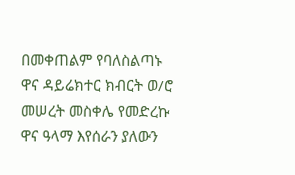በመቀጠልም የባለስልጣኑ ዋና ዳይሬክተር ክብርት ወ/ሮ መሠረት መስቀሌ የመድረኩ ዋና ዓላማ እየሰራን ያለውን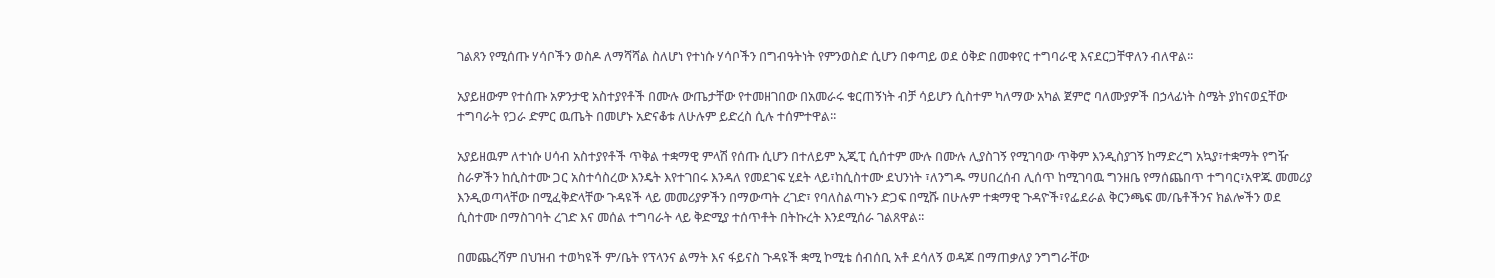ገልጸን የሚሰጡ ሃሳቦችን ወስዶ ለማሻሻል ስለሆነ የተነሱ ሃሳቦችን በግብዓትነት የምንወስድ ሲሆን በቀጣይ ወደ ዕቅድ በመቀየር ተግባራዊ እናደርጋቸዋለን ብለዋል፡፡

አያይዘውም የተሰጡ አዎንታዊ አስተያየቶች በሙሉ ውጤታቸው የተመዘገበው በአመራሩ ቁርጠኝነት ብቻ ሳይሆን ሲስተም ካለማው አካል ጀምሮ ባለሙያዎች በኃላፊነት ስሜት ያከናወኗቸው ተግባራት የጋራ ድምር ዉጤት በመሆኑ አድናቆቱ ለሁሉም ይድረስ ሲሉ ተሰምተዋል፡፡

አያይዘዉም ለተነሱ ሀሳብ አስተያየቶች ጥቅል ተቋማዊ ምላሽ የሰጡ ሲሆን በተለይም ኢጂፒ ሲሰተም ሙሉ በሙሉ ሊያስገኝ የሚገባው ጥቅም እንዲስያገኝ ከማድረግ አኳያ፣ተቋማት የግዥ ስራዎችን ከሲስተሙ ጋር አስተሳስረው እንዴት እየተገበሩ እንዳለ የመደገፍ ሂደት ላይ፣ከሲስተሙ ደህንነት ፣ለንግዱ ማሀበረሰብ ሊሰጥ ከሚገባዉ ግንዘቤ የማሰጨበጥ ተግባር፣አዋጁ መመሪያ እንዲወጣላቸው በሚፈቅድላቸው ጉዳዩች ላይ መመሪያዎችን በማውጣት ረገድ፣ የባለስልጣኑን ድጋፍ በሚሹ በሁሉም ተቋማዊ ጉዳዮች፣የፌደራል ቅርንጫፍ መ/ቤቶችንና ክልሎችን ወደ ሲስተሙ በማስገባት ረገድ እና መሰል ተግባራት ላይ ቅድሚያ ተሰጥቶት በትኩረት እንደሚሰራ ገልጸዋል፡፡

በመጨረሻም በህዝብ ተወካዩች ም/ቤት የፕላንና ልማት እና ፋይናስ ጉዳዩች ቋሚ ኮሚቴ ሰብሰቢ አቶ ደሳለኝ ወዳጆ በማጠቃለያ ንግግራቸው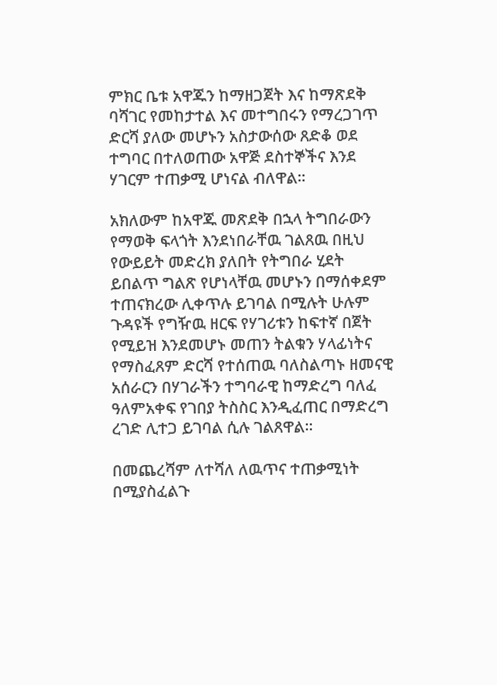ምክር ቤቱ አዋጁን ከማዘጋጀት እና ከማጽደቅ ባሻገር የመከታተል እና መተግበሩን የማረጋገጥ ድርሻ ያለው መሆኑን አስታውሰው ጸድቆ ወደ ተግባር በተለወጠው አዋጅ ደስተኞችና እንደ ሃገርም ተጠቃሚ ሆነናል ብለዋል፡፡

አክለውም ከአዋጁ መጽደቅ በኋላ ትግበራውን የማወቅ ፍላጎት እንደነበራቸዉ ገልጸዉ በዚህ የውይይት መድረክ ያለበት የትግበራ ሂደት ይበልጥ ግልጽ የሆነላቸዉ መሆኑን በማሰቀደም ተጠናክረው ሊቀጥሉ ይገባል በሚሉት ሁሉም ጉዳዩች የግዥዉ ዘርፍ የሃገሪቱን ከፍተኛ በጀት የሚይዝ እንደመሆኑ መጠን ትልቁን ሃላፊነትና የማስፈጸም ድርሻ የተሰጠዉ ባለስልጣኑ ዘመናዊ አሰራርን በሃገራችን ተግባራዊ ከማድረግ ባለፈ ዓለምአቀፍ የገበያ ትስስር እንዲፈጠር በማድረግ ረገድ ሊተጋ ይገባል ሲሉ ገልጸዋል፡፡

በመጨረሻም ለተሻለ ለዉጥና ተጠቃሚነት በሚያስፈልጉ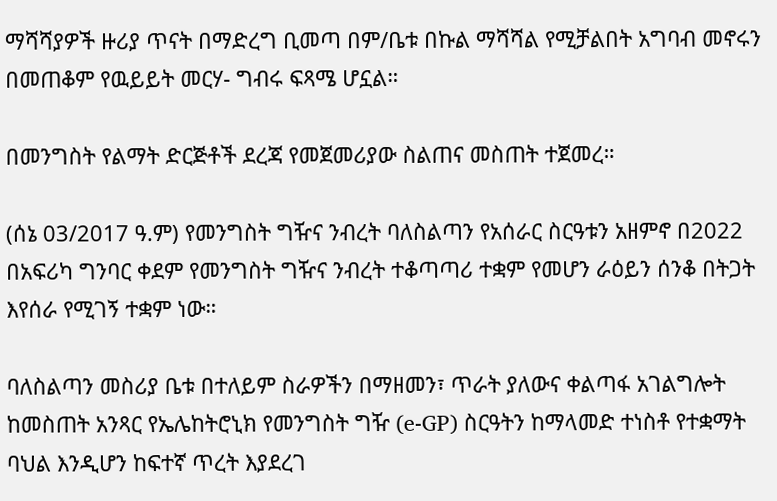ማሻሻያዎች ዙሪያ ጥናት በማድረግ ቢመጣ በም/ቤቱ በኩል ማሻሻል የሚቻልበት አግባብ መኖሩን በመጠቆም የዉይይት መርሃ- ግብሩ ፍጻሜ ሆኗል።

በመንግስት የልማት ድርጅቶች ደረጃ የመጀመሪያው ስልጠና መስጠት ተጀመረ።

(ሰኔ 03/2017 ዓ.ም) የመንግስት ግዥና ንብረት ባለስልጣን የአሰራር ስርዓቱን አዘምኖ በ2022 በአፍሪካ ግንባር ቀደም የመንግስት ግዥና ንብረት ተቆጣጣሪ ተቋም የመሆን ራዕይን ሰንቆ በትጋት እየሰራ የሚገኝ ተቋም ነው።

ባለስልጣን መስሪያ ቤቱ በተለይም ስራዎችን በማዘመን፣ ጥራት ያለውና ቀልጣፋ አገልግሎት ከመስጠት አንጻር የኤሌከትሮኒክ የመንግስት ግዥ (e-GP) ስርዓትን ከማላመድ ተነስቶ የተቋማት ባህል እንዲሆን ከፍተኛ ጥረት እያደረገ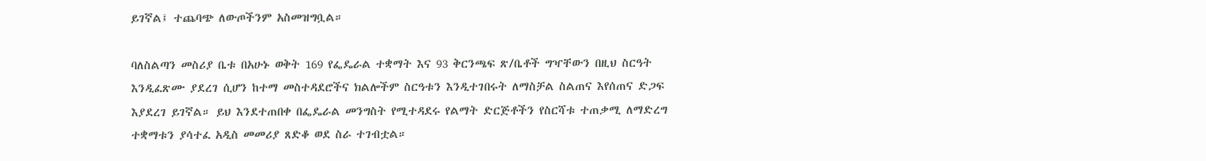ይገኛል፤ ተጨባጭ ለውጦችንም አስመዝግቧል።

ባለስልጣን መስሪያ ቤቱ በአሁኑ ወቅት 169 የፌዴራል ተቋማት እና 93 ቅርንጫፍ ጽ/ቤቶች ግዣቸውን በዚህ ስርዓት እንዲፈጽሙ ያደረገ ሲሆን ከተማ መስተዳደሮችና ክልሎችም ስርዓቱን እንዲተገበሩት ለማስቻል ስልጠና እየሰጠና ድጋፍ እያደረገ ይገኛል። ይህ እንደተጠበቀ በፌዴራል መንግስት የሚተዳደሩ የልማት ድርጅቶችን የስርሻቱ ተጠቃሚ ለማድረግ ተቋማቱን ያሳተፈ አዲስ መመሪያ ጸድቆ ወደ ስራ ተገብቷል።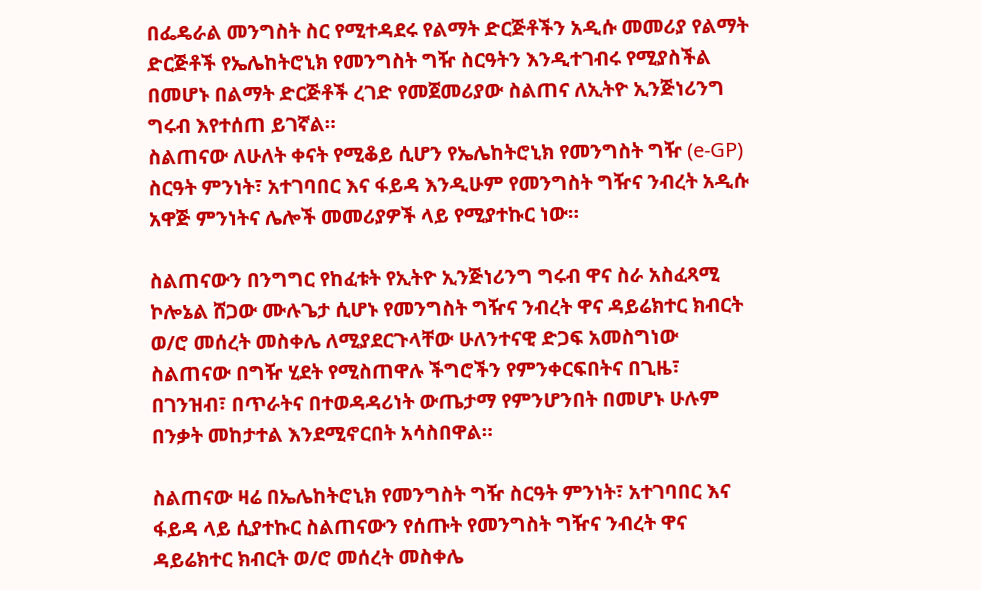በፌዴራል መንግስት ስር የሚተዳደሩ የልማት ድርጅቶችን አዲሱ መመሪያ የልማት ድርጅቶች የኤሌከትሮኒክ የመንግስት ግዥ ስርዓትን እንዲተገብሩ የሚያስችል በመሆኑ በልማት ድርጅቶች ረገድ የመጀመሪያው ስልጠና ለኢትዮ ኢንጅነሪንግ ግሩብ እየተሰጠ ይገኛል።
ስልጠናው ለሁለት ቀናት የሚቆይ ሲሆን የኤሌከትሮኒክ የመንግስት ግዥ (e-GP) ስርዓት ምንነት፣ አተገባበር እና ፋይዳ እንዲሁም የመንግስት ግዥና ንብረት አዲሱ አዋጅ ምንነትና ሌሎች መመሪያዎች ላይ የሚያተኩር ነው።

ስልጠናውን በንግግር የከፈቱት የኢትዮ ኢንጅነሪንግ ግሩብ ዋና ስራ አስፈጻሚ ኮሎኔል ሸጋው ሙሉጌታ ሲሆኑ የመንግስት ግዥና ንብረት ዋና ዳይሬክተር ክብርት ወ/ሮ መሰረት መስቀሌ ለሚያደርጉላቸው ሁለንተናዊ ድጋፍ አመስግነው ስልጠናው በግዥ ሂደት የሚስጠዋሉ ችግሮችን የምንቀርፍበትና በጊዜ፣ በገንዝብ፣ በጥራትና በተወዳዳሪነት ውጤታማ የምንሆንበት በመሆኑ ሁሉም በንቃት መከታተል እንደሚኖርበት አሳስበዋል።

ስልጠናው ዛሬ በኤሌከትሮኒክ የመንግስት ግዥ ስርዓት ምንነት፣ አተገባበር እና ፋይዳ ላይ ሲያተኩር ስልጠናውን የሰጡት የመንግስት ግዥና ንብረት ዋና ዳይሬክተር ክብርት ወ/ሮ መሰረት መስቀሌ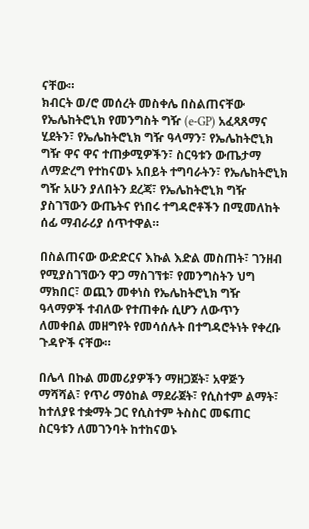ናቸው።
ክብርት ወ/ሮ መሰረት መስቀሌ በስልጠናቸው የኤሌከትሮኒክ የመንግስት ግዥ (e-GP) አፈጻጸማና ሂደትን፣ የኤሌከትሮኒክ ግዥ ዓላማን፣ የኤሌከትሮኒክ ግዥ ዋና ዋና ተጠቃሚዎችን፣ ስርዓቱን ውጤታማ ለማድረግ የተከናወኑ አበይት ተግባራትን፣ የኤሌከትሮኒክ ግዥ አሁን ያለበትን ደረጃ፣ የኤሌከትሮኒክ ግዥ ያስገኘውን ውጤትና የነበሩ ተግዳሮቶችን በሚመለከት ሰፊ ማብራሪያ ሰጥተዋል።

በስልጠናው ውድድርና እኩል እድል መስጠት፣ ገንዘብ የሚያስገኘውን ዋጋ ማስገኘቱ፣ የመንግስትን ህግ ማክበር፣ ወጪን መቀነስ የኤሌከትሮኒክ ግዥ ዓላማዎች ተብለው የተጠቀሱ ሲሆን ለውጥን ለመቀበል መዘግየት የመሳሰሉት በተግዳሮትነት የቀረቡ ጉዳዮች ናቸው።

በሌላ በኩል መመሪያዎችን ማዘጋጀት፣ አዋጅን ማሻሻል፣ የጥሪ ማዕከል ማደራጀት፣ የሲስተም ልማት፣ ከተለያዩ ተቋማት ጋር የሲስተም ትስስር መፍጠር ስርዓቱን ለመገንባት ከተከናወኑ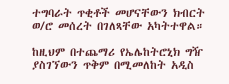ተግባራት ጥቂቶች መሆናቸውን ክብርት ወ/ሮ መሰረት በገለጻቸው አካትተዋል።

ከዚህም በተጨማሪ የኤሌከትሮኒክ ግዥ ያስገኘውን ጥቅም በሚመለከት አዲስ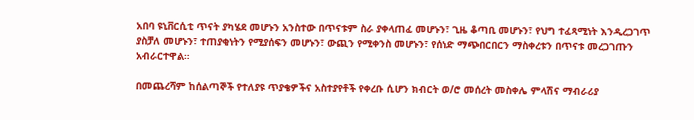አበባ ዩኒቨርሲቲ ጥናት ያካሄደ መሆኑን አንስተው በጥናቱም ስራ ያቀላጠፈ መሆኑን፣ ጊዜ ቆጣቢ መሆኑን፣ የህግ ተፈጻሚነት እንዲረጋገጥ ያስቻለ መሆኑን፣ ተጠያቂነትን የሚያሰፍን መሆኑን፣ ውጪን የሚቀንስ መሆኑን፣ የሰነድ ማጭበርበርን ማስቀረቱን በጥናቱ መረጋገጡን አብራርተዋል።

በመጨረሻም ከሰልጣኞች የተለያዩ ጥያቄዎችና አስተያየቶች የቀረቡ ሲሆን ክብርት ወ/ሮ መሰረት መስቀሌ ምላሽና ማብራሪያ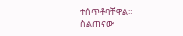ተሰጥቶባቸዋል።
ስልጠናው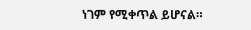ነገም የሚቀጥል ይሆናል።